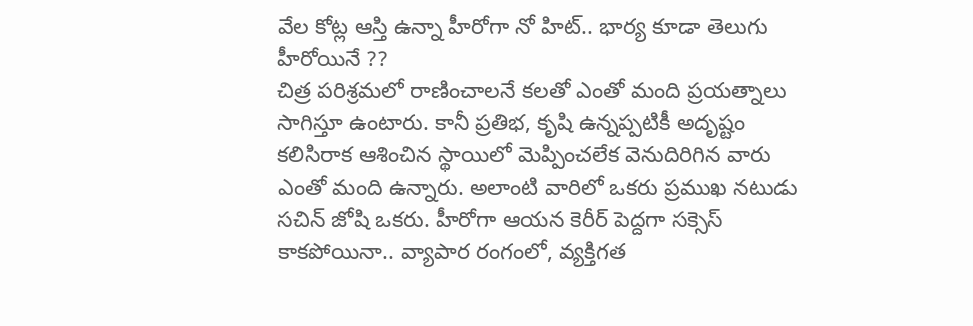వేల కోట్ల ఆస్తి ఉన్నా హీరోగా నో హిట్.. భార్య కూడా తెలుగు హీరోయినే ??
చిత్ర పరిశ్రమలో రాణించాలనే కలతో ఎంతో మంది ప్రయత్నాలు సాగిస్తూ ఉంటారు. కానీ ప్రతిభ, కృషి ఉన్నప్పటికీ అదృష్టం కలిసిరాక ఆశించిన స్థాయిలో మెప్పించలేక వెనుదిరిగిన వారు ఎంతో మంది ఉన్నారు. అలాంటి వారిలో ఒకరు ప్రముఖ నటుడు సచిన్ జోషి ఒకరు. హీరోగా ఆయన కెరీర్ పెద్దగా సక్సెస్ కాకపోయినా.. వ్యాపార రంగంలో, వ్యక్తిగత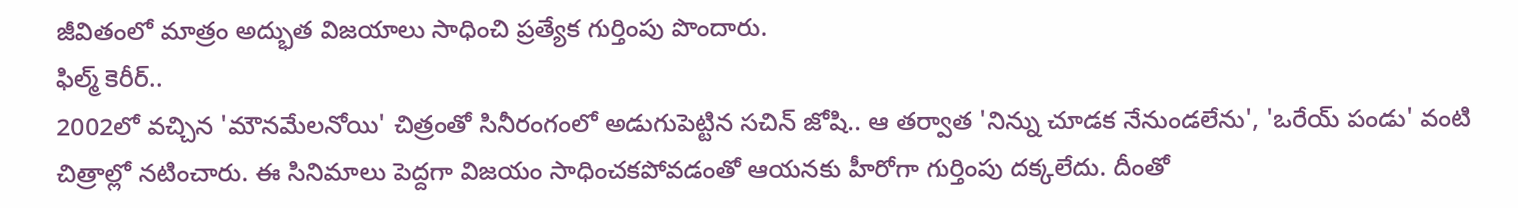జీవితంలో మాత్రం అద్భుత విజయాలు సాధించి ప్రత్యేక గుర్తింపు పొందారు.
ఫిల్మ్ కెరీర్..
2002లో వచ్చిన 'మౌనమేలనోయి' చిత్రంతో సినీరంగంలో అడుగుపెట్టిన సచిన్ జోషి.. ఆ తర్వాత 'నిన్ను చూడక నేనుండలేను', 'ఒరేయ్ పండు' వంటి చిత్రాల్లో నటించారు. ఈ సినిమాలు పెద్దగా విజయం సాధించకపోవడంతో ఆయనకు హీరోగా గుర్తింపు దక్కలేదు. దీంతో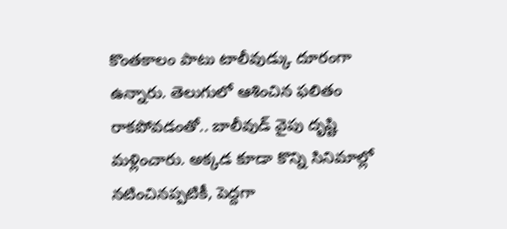కొంతకాలం పాటు టాలీవుడ్కు దూరంగా ఉన్నారు. తెలుగులో ఆశించిన ఫలితం రాకపోవడంతో.. బాలీవుడ్ వైపు దృష్టి మళ్లించారు. అక్కడ కూడా కొన్ని సినిమాల్లో నటించినప్పటికీ, పెద్దగా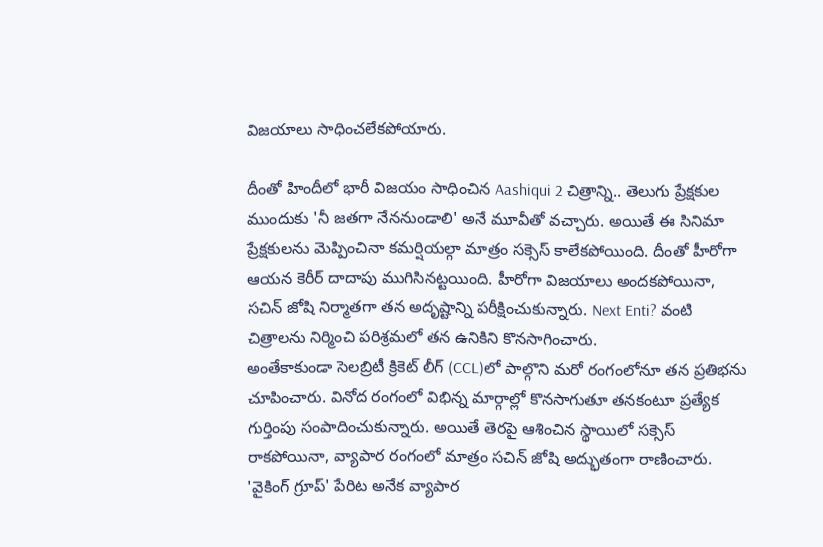విజయాలు సాధించలేకపోయారు.

దీంతో హిందీలో భారీ విజయం సాధించిన Aashiqui 2 చిత్రాన్ని.. తెలుగు ప్రేక్షకుల ముందుకు 'నీ జతగా నేననుండాలి' అనే మూవీతో వచ్చారు. అయితే ఈ సినిమా ప్రేక్షకులను మెప్పించినా కమర్షియల్గా మాత్రం సక్సెస్ కాలేకపోయింది. దీంతో హీరోగా ఆయన కెరీర్ దాదాపు ముగిసినట్టయింది. హీరోగా విజయాలు అందకపోయినా, సచిన్ జోషి నిర్మాతగా తన అదృష్టాన్ని పరీక్షించుకున్నారు. Next Enti? వంటి చిత్రాలను నిర్మించి పరిశ్రమలో తన ఉనికిని కొనసాగించారు.
అంతేకాకుండా సెలబ్రిటీ క్రికెట్ లీగ్ (CCL)లో పాల్గొని మరో రంగంలోనూ తన ప్రతిభను చూపించారు. వినోద రంగంలో విభిన్న మార్గాల్లో కొనసాగుతూ తనకంటూ ప్రత్యేక గుర్తింపు సంపాదించుకున్నారు. అయితే తెరపై ఆశించిన స్థాయిలో సక్సెస్ రాకపోయినా, వ్యాపార రంగంలో మాత్రం సచిన్ జోషి అద్భుతంగా రాణించారు. 'వైకింగ్ గ్రూప్' పేరిట అనేక వ్యాపార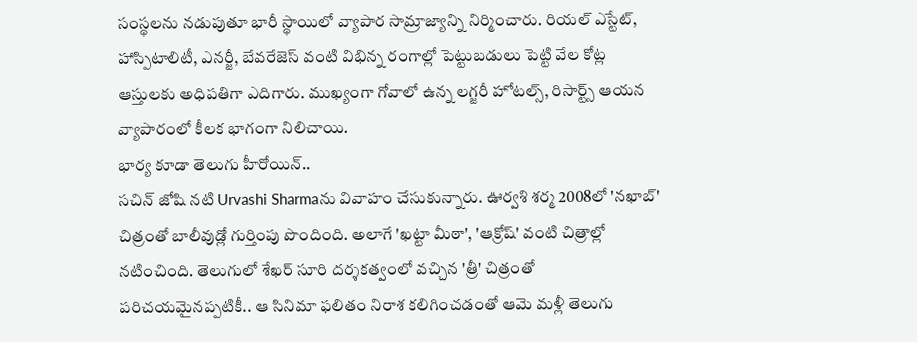సంస్థలను నడుపుతూ భారీ స్థాయిలో వ్యాపార సామ్రాజ్యాన్ని నిర్మించారు. రియల్ ఎస్టేట్, హాస్పిటాలిటీ, ఎనర్జీ, బేవరేజెస్ వంటి విభిన్న రంగాల్లో పెట్టుబడులు పెట్టి వేల కోట్ల ఆస్తులకు అధిపతిగా ఎదిగారు. ముఖ్యంగా గోవాలో ఉన్న లగ్జరీ హోటల్స్, రిసార్ట్స్ ఆయన వ్యాపారంలో కీలక భాగంగా నిలిచాయి.
భార్య కూడా తెలుగు హీరోయిన్..
సచిన్ జోషి నటి Urvashi Sharmaను వివాహం చేసుకున్నారు. ఊర్వశి శర్మ 2008లో 'నఖాబ్' చిత్రంతో బాలీవుడ్లో గుర్తింపు పొందింది. అలాగే 'ఖట్టా మీఠా', 'ఆక్రోష్' వంటి చిత్రాల్లో నటించింది. తెలుగులో శేఖర్ సూరి దర్శకత్వంలో వచ్చిన 'త్రీ' చిత్రంతో పరిచయమైనప్పటికీ.. ఆ సినిమా ఫలితం నిరాశ కలిగించడంతో ఆమె మళ్లీ తెలుగు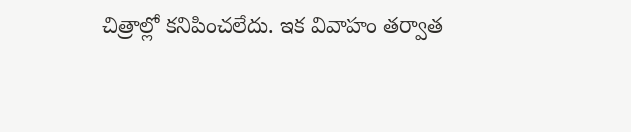చిత్రాల్లో కనిపించలేదు. ఇక వివాహం తర్వాత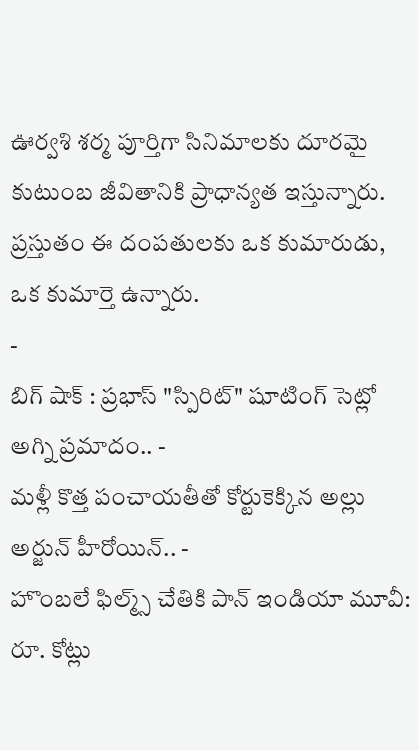ఊర్వశి శర్మ పూర్తిగా సినిమాలకు దూరమై కుటుంబ జీవితానికి ప్రాధాన్యత ఇస్తున్నారు. ప్రస్తుతం ఈ దంపతులకు ఒక కుమారుడు, ఒక కుమార్తె ఉన్నారు.
-
బిగ్ షాక్ : ప్రభాస్ "స్పిరిట్" షూటింగ్ సెట్లో అగ్ని ప్రమాదం.. -
మళ్లీ కొత్త పంచాయతీతో కోర్టుకెక్కిన అల్లు అర్జున్ హీరోయిన్.. -
హొంబలే ఫిల్మ్స్ చేతికి పాన్ ఇండియా మూవీ: రూ. కోట్లు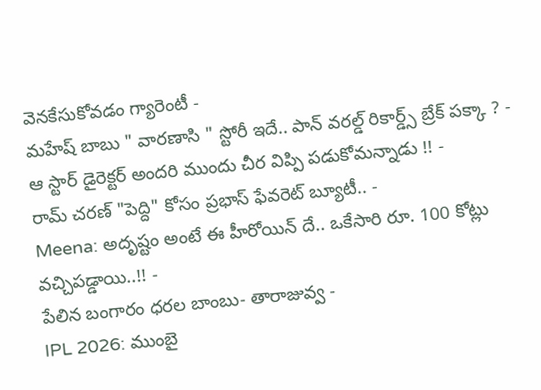వెనకేసుకోవడం గ్యారెంటీ -
మహేష్ బాబు " వారణాసి " స్టోరీ ఇదే.. పాన్ వరల్డ్ రికార్డ్స్ బ్రేక్ పక్కా ? -
ఆ స్టార్ డైరెక్టర్ అందరి ముందు చీర విప్పి పడుకోమన్నాడు !! -
రామ్ చరణ్ "పెద్ది" కోసం ప్రభాస్ ఫేవరెట్ బ్యూటీ.. -
Meena: అదృష్టం అంటే ఈ హీరోయిన్ దే.. ఒకేసారి రూ. 100 కోట్లు వచ్చిపడ్డాయి..!! -
పేలిన బంగారం ధరల బాంబు- తారాజువ్వ -
IPL 2026: ముంబై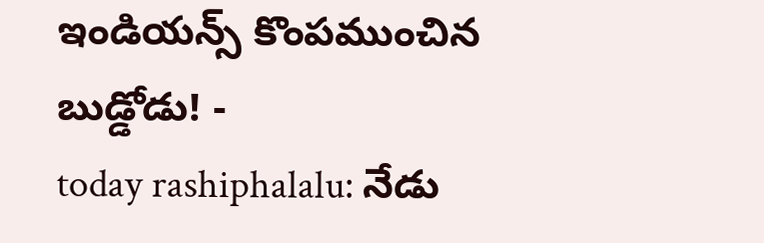ఇండియన్స్ కొంపముంచిన బుడ్డోడు! -
today rashiphalalu: నేడు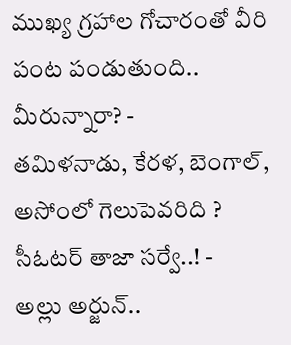ముఖ్య గ్రహాల గోచారంతో వీరి పంట పండుతుంది.. మీరున్నారా? -
తమిళనాడు, కేరళ, బెంగాల్, అసోంలో గెలుపెవరిది ? సీఓటర్ తాజా సర్వే..! -
అల్లు అర్జున్..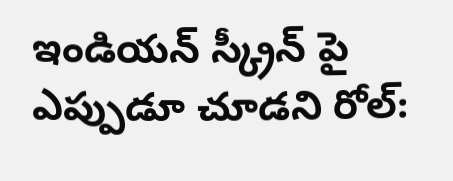ఇండియన్ స్క్రీన్ పై ఎప్పుడూ చూడని రోల్: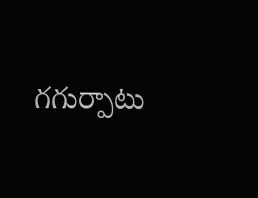గగుర్పాటు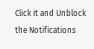Click it and Unblock the Notifications